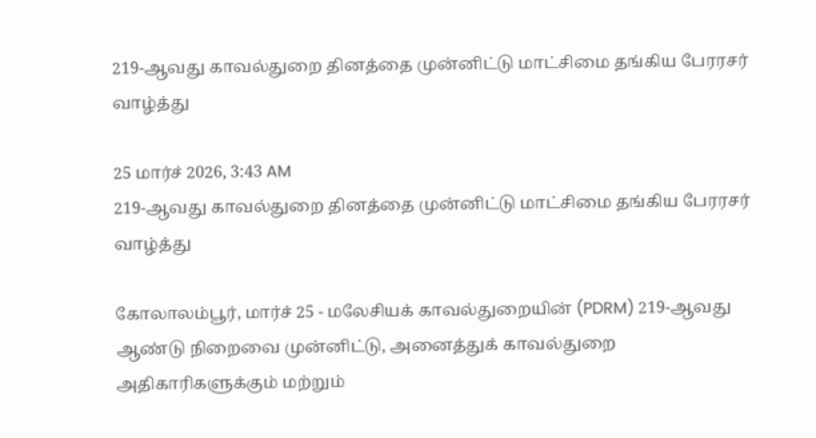219-ஆவது காவல்துறை தினத்தை முன்னிட்டு மாட்சிமை தங்கிய பேரரசர் வாழ்த்து

25 மார்ச் 2026, 3:43 AM
219-ஆவது காவல்துறை தினத்தை முன்னிட்டு மாட்சிமை தங்கிய பேரரசர் வாழ்த்து

கோலாலம்பூர், மார்ச் 25 - மலேசியக் காவல்துறையின் (PDRM) 219-ஆவது ஆண்டு நிறைவை முன்னிட்டு, அனைத்துக் காவல்துறை அதிகாரிகளுக்கும் மற்றும்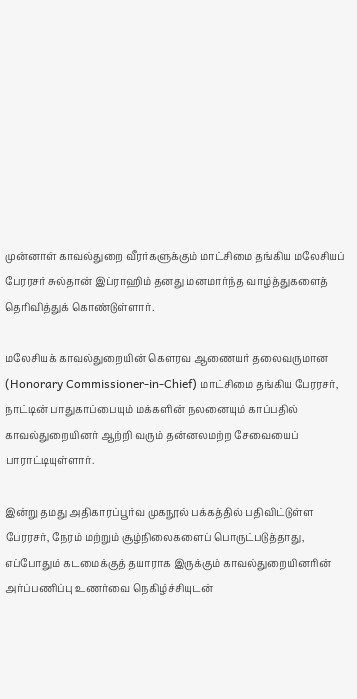முன்னாள் காவல்துறை வீரர்களுக்கும் மாட்சிமை தங்கிய மலேசியப் பேரரசர் சுல்தான் இப்ராஹிம் தனது மனமார்ந்த வாழ்த்துகளைத் தெரிவித்துக் கொண்டுள்ளார்.

மலேசியக் காவல்துறையின் கௌரவ ஆணையர் தலைவருமான (Honorary Commissioner-in-Chief) மாட்சிமை தங்கிய பேரரசர், நாட்டின் பாதுகாப்பையும் மக்களின் நலனையும் காப்பதில் காவல்துறையினர் ஆற்றி வரும் தன்னலமற்ற சேவையைப் பாராட்டியுள்ளார்.

இன்று தமது அதிகாரப்பூர்வ முகநூல் பக்கத்தில் பதிவிட்டுள்ள பேரரசர், நேரம் மற்றும் சூழ்நிலைகளைப் பொருட்படுத்தாது, எப்போதும் கடமைக்குத் தயாராக இருக்கும் காவல்துறையினரின் அர்ப்பணிப்பு உணர்வை நெகிழ்ச்சியுடன்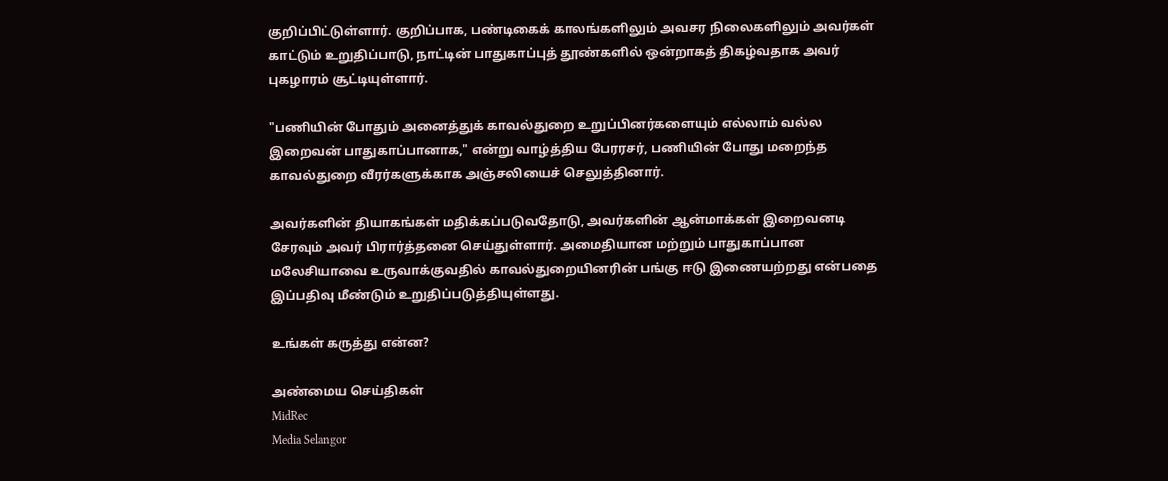குறிப்பிட்டுள்ளார். குறிப்பாக, பண்டிகைக் காலங்களிலும் அவசர நிலைகளிலும் அவர்கள் காட்டும் உறுதிப்பாடு, நாட்டின் பாதுகாப்புத் தூண்களில் ஒன்றாகத் திகழ்வதாக அவர் புகழாரம் சூட்டியுள்ளார்.

"பணியின் போதும் அனைத்துக் காவல்துறை உறுப்பினர்களையும் எல்லாம் வல்ல இறைவன் பாதுகாப்பானாக," என்று வாழ்த்திய பேரரசர், பணியின் போது மறைந்த காவல்துறை வீரர்களுக்காக அஞ்சலியைச் செலுத்தினார்.

அவர்களின் தியாகங்கள் மதிக்கப்படுவதோடு, அவர்களின் ஆன்மாக்கள் இறைவனடி சேரவும் அவர் பிரார்த்தனை செய்துள்ளார். அமைதியான மற்றும் பாதுகாப்பான மலேசியாவை உருவாக்குவதில் காவல்துறையினரின் பங்கு ஈடு இணையற்றது என்பதை இப்பதிவு மீண்டும் உறுதிப்படுத்தியுள்ளது.

உங்கள் கருத்து என்ன?

அண்மைய செய்திகள்
MidRec
Media Selangor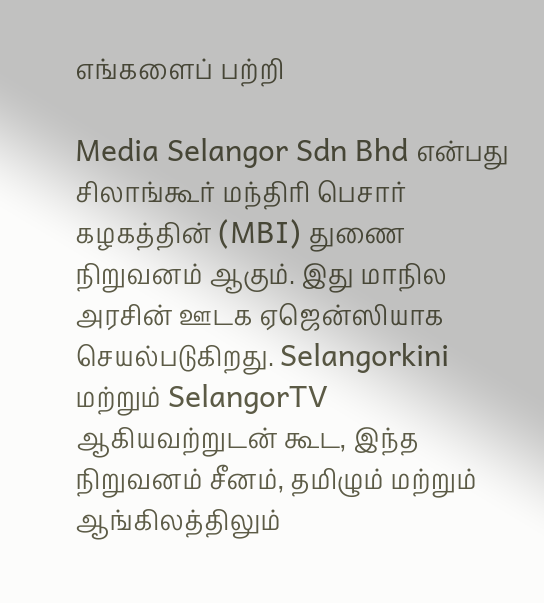எங்களைப் பற்றி

Media Selangor Sdn Bhd என்பது சிலாங்கூர் மந்திரி பெசார் கழகத்தின் (MBI) துணை நிறுவனம் ஆகும். இது மாநில அரசின் ஊடக ஏஜென்ஸியாக செயல்படுகிறது. Selangorkini மற்றும் SelangorTV ஆகியவற்றுடன் கூட, இந்த நிறுவனம் சீனம், தமிழும் மற்றும் ஆங்கிலத்திலும்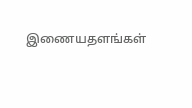இணையதளங்கள்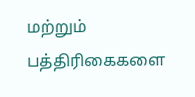மற்றும் பத்திரிகைகளை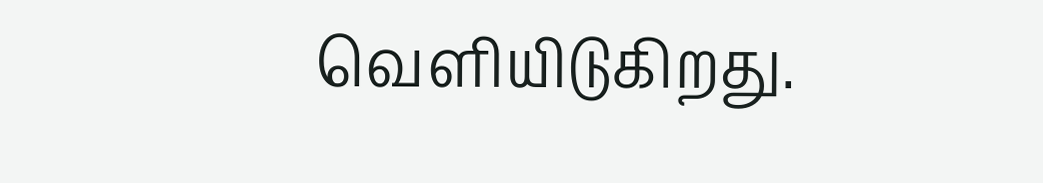வெளியிடுகிறது.